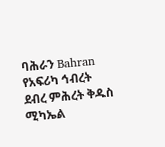ባሕራን Bahran
የአፍሪካ ኅብረት ደብረ ምሕረት ቅዱስ ሚካኤል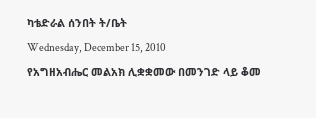ካቴድራል ሰንበት ት/ቤት
Wednesday, December 15, 2010
የአግዘአብሔር መልአክ ሊቋቋመው በመንገድ ላይ ቆመ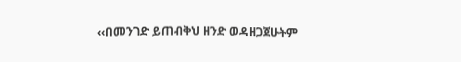‹‹በመንገድ ይጠብቅህ ዘንድ ወዳዘጋጀሁትም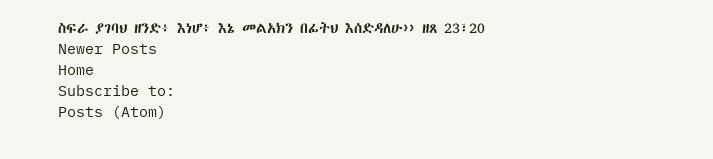ስፍራ ያገባህ ዘንድ፥ እነሆ፥ እኔ መልአክን በፊትህ እሰድዳለሁ›› ዘጸ 23፣20
Newer Posts
Home
Subscribe to:
Posts (Atom)